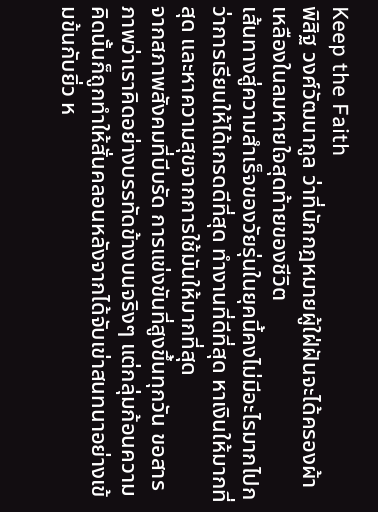Keep the Faith
พิสิฐ วงศ์วัฒนากูล ว่าที่นักกฎหมายผู้ใฝ่ฝันจะได้ครองผ้าเหลืองในลมหายใจสุดท้ายของชีวิต
เส้นทางสู่ความสำเร็จของวัยรุ่นในยุคนี้คงไม่มีอะไรมากไปกว่าการเรียนให้ได้เกรดดีที่สุด ทำงานที่ดีที่สุด หาเงินให้มากที่สุด และหาความสุขจากการใช้มันให้มากที่สุด
จากสภาพสังคมที่บีบรัด การแข่งขันที่สูงขึ้นทุกวัน ขอสารภาพว่าเราคิดอย่างบรรทัดข้างบนจริงๆ แต่กลุ่มก้อนความคิดนั้นก็ถูกทำให้สั่นคลอนหลังจากได้จับเข่าสนทนาอย่างเข้มข้นกับยิ่ว ห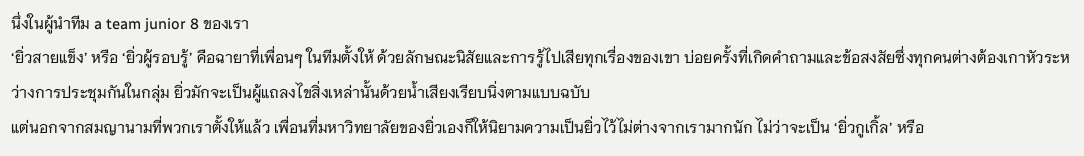นึ่งในผู้นำทีม a team junior 8 ของเรา
‘ยิ่วสายแข็ง’ หรือ ‘ยิ่วผู้รอบรู้’ คือฉายาที่เพื่อนๆ ในทีมตั้งให้ ด้วยลักษณะนิสัยและการรู้ไปเสียทุกเรื่องของเขา บ่อยครั้งที่เกิดคำถามและข้อสงสัยซึ่งทุกคนต่างต้องเกาหัวระหว่างการประชุมกันในกลุ่ม ยิ่วมักจะเป็นผู้แถลงไขสิ่งเหล่านั้นด้วยน้ำเสียงเรียบนิ่งตามแบบฉบับ
แต่นอกจากสมญานามที่พวกเราตั้งให้แล้ว เพื่อนที่มหาวิทยาลัยของยิ่วเองก็ให้นิยามความเป็นยิ่วไว้ไม่ต่างจากเรามากนัก ไม่ว่าจะเป็น ‘ยิ่วกูเกิ้ล’ หรือ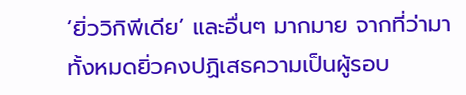‘ยิ่ววิกิพีเดีย’ และอื่นๆ มากมาย จากที่ว่ามาทั้งหมดยิ่วคงปฏิเสธความเป็นผู้รอบ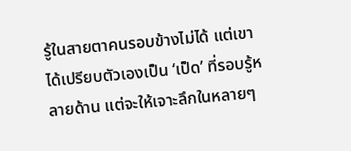รู้ในสายตาคนรอบข้างไม่ได้ แต่เขาได้เปรียบตัวเองเป็น ‘เป็ด’ ที่รอบรู้หลายด้าน แต่จะให้เจาะลึกในหลายๆ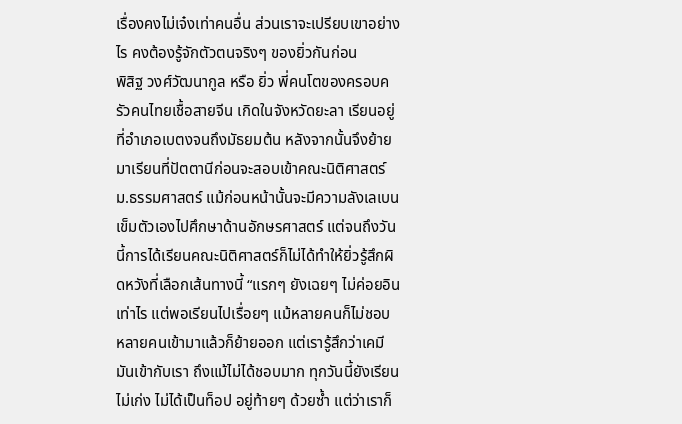เรื่องคงไม่เจ๋งเท่าคนอื่น ส่วนเราจะเปรียบเขาอย่างไร คงต้องรู้จักตัวตนจริงๆ ของยิ่วกันก่อน
พิสิฐ วงศ์วัฒนากูล หรือ ยิ่ว พี่คนโตของครอบครัวคนไทยเชื้อสายจีน เกิดในจังหวัดยะลา เรียนอยู่ที่อำเภอเบตงจนถึงมัธยมต้น หลังจากนั้นจึงย้ายมาเรียนที่ปัตตานีก่อนจะสอบเข้าคณะนิติศาสตร์ ม.ธรรมศาสตร์ แม้ก่อนหน้านั้นจะมีความลังเลเบนเข็มตัวเองไปศึกษาด้านอักษรศาสตร์ แต่จนถึงวันนี้การได้เรียนคณะนิติศาสตร์ก็ไม่ได้ทำให้ยิ่วรู้สึกผิดหวังที่เลือกเส้นทางนี้ “แรกๆ ยังเฉยๆ ไม่ค่อยอินเท่าไร แต่พอเรียนไปเรื่อยๆ แม้หลายคนก็ไม่ชอบ หลายคนเข้ามาแล้วก็ย้ายออก แต่เรารู้สึกว่าเคมีมันเข้ากับเรา ถึงแม้ไม่ได้ชอบมาก ทุกวันนี้ยังเรียนไม่เก่ง ไม่ได้เป็นท็อป อยู่ท้ายๆ ด้วยซ้ำ แต่ว่าเราก็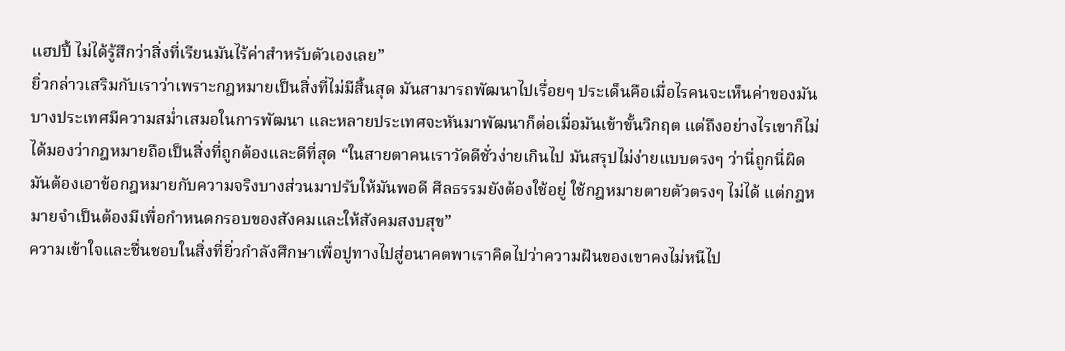แฮปปี้ ไม่ได้รู้สึกว่าสิ่งที่เรียนมันไร้ค่าสำหรับตัวเองเลย”
ยิ่วกล่าวเสริมกับเราว่าเพราะกฎหมายเป็นสิ่งที่ไม่มีสิ้นสุด มันสามารถพัฒนาไปเรื่อยๆ ประเด็นคือเมื่อไรคนจะเห็นค่าของมัน บางประเทศมีความสม่ำเสมอในการพัฒนา และหลายประเทศจะหันมาพัฒนาก็ต่อเมื่อมันเข้าขั้นวิกฤต แต่ถึงอย่างไรเขาก็ไม่ได้มองว่ากฎหมายถือเป็นสิ่งที่ถูกต้องและดีที่สุด “ในสายตาคนเราวัดดีชั่วง่ายเกินไป มันสรุปไม่ง่ายแบบตรงๆ ว่านี่ถูกนี่ผิด มันต้องเอาข้อกฎหมายกับความจริงบางส่วนมาปรับให้มันพอดี ศีลธรรมยังต้องใช้อยู่ ใช้กฎหมายตายตัวตรงๆ ไม่ได้ แต่กฎหมายจำเป็นต้องมีเพื่อกำหนดกรอบของสังคมและให้สังคมสงบสุข”
ความเข้าใจและชื่นชอบในสิ่งที่ยิ่วกำลังศึกษาเพื่อปูทางไปสู่อนาคตพาเราคิดไปว่าความฝันของเขาคงไม่หนีไป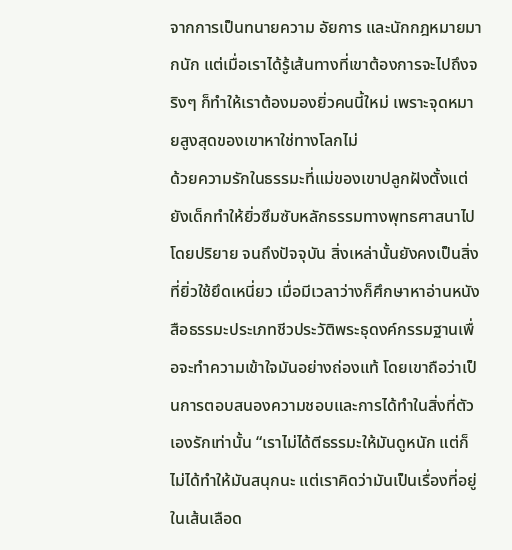จากการเป็นทนายความ อัยการ และนักกฎหมายมากนัก แต่เมื่อเราได้รู้เส้นทางที่เขาต้องการจะไปถึงจริงๆ ก็ทำให้เราต้องมองยิ่วคนนี้ใหม่ เพราะจุดหมายสูงสุดของเขาหาใช่ทางโลกไม่
ด้วยความรักในธรรมะที่แม่ของเขาปลูกฝังตั้งแต่ยังเด็กทำให้ยิ่วซึมซับหลักธรรมทางพุทธศาสนาไปโดยปริยาย จนถึงปัจจุบัน สิ่งเหล่านั้นยังคงเป็นสิ่งที่ยิ่วใช้ยึดเหนี่ยว เมื่อมีเวลาว่างก็ศึกษาหาอ่านหนังสือธรรมะประเภทชีวประวัติพระธุดงค์กรรมฐานเพื่อจะทำความเข้าใจมันอย่างถ่องแท้ โดยเขาถือว่าเป็นการตอบสนองความชอบและการได้ทำในสิ่งที่ตัวเองรักเท่านั้น “เราไม่ได้ตีธรรมะให้มันดูหนัก แต่ก็ไม่ได้ทำให้มันสนุกนะ แต่เราคิดว่ามันเป็นเรื่องที่อยู่ในเส้นเลือด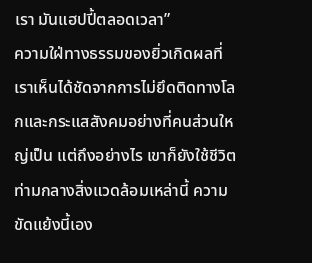เรา มันแฮปปี้ตลอดเวลา”
ความใฝ่ทางธรรมของยิ่วเกิดผลที่เราเห็นได้ชัดจากการไม่ยึดติดทางโลกและกระแสสังคมอย่างที่คนส่วนใหญ่เป็น แต่ถึงอย่างไร เขาก็ยังใช้ชีวิตท่ามกลางสิ่งแวดล้อมเหล่านี้ ความขัดแย้งนี้เอง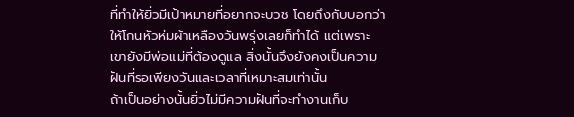ที่ทำให้ยิ่วมีเป้าหมายที่อยากจะบวช โดยถึงกับบอกว่าให้โกนหัวห่มผ้าเหลืองวันพรุ่งเลยก็ทำได้ แต่เพราะเขายังมีพ่อแม่ที่ต้องดูแล สิ่งนั้นจึงยังคงเป็นความฝันที่รอเพียงวันและเวลาที่เหมาะสมเท่านั้น
ถ้าเป็นอย่างนั้นยิ่วไม่มีความฝันที่จะทำงานเก็บ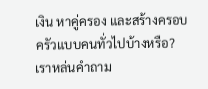เงิน หาคู่ครอง และสร้างครอบครัวแบบคนทั่วไปบ้างหรือ? เราหล่นคำถาม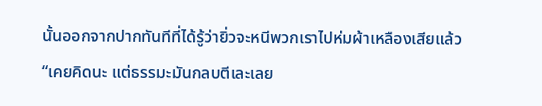นั้นออกจากปากทันทีที่ได้รู้ว่ายิ่วจะหนีพวกเราไปห่มผ้าเหลืองเสียแล้ว
“เคยคิดนะ แต่ธรรมะมันกลบตีเละเลย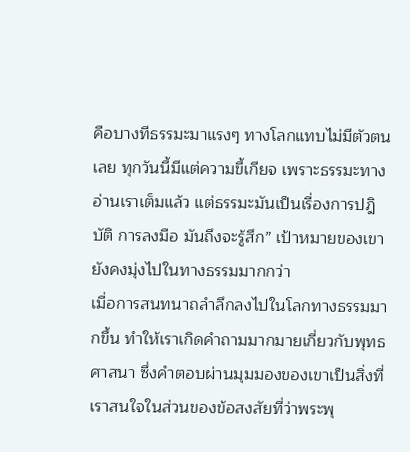คือบางทีธรรมะมาแรงๆ ทางโลกแทบไม่มีตัวตนเลย ทุกวันนี้มีแต่ความขี้เกียจ เพราะธรรมะทางอ่านเราเต็มแล้ว แต่ธรรมะมันเป็นเรื่องการปฎิบัติ การลงมือ มันถึงจะรู้สึก” เป้าหมายของเขายังคงมุ่งไปในทางธรรมมากกว่า
เมื่อการสนทนาถลำลึกลงไปในโลกทางธรรมมากขึ้น ทำให้เราเกิดคำถามมากมายเกี่ยวกับพุทธศาสนา ซึ่งคำตอบผ่านมุมมองของเขาเป็นสิ่งที่เราสนใจในส่วนของข้อสงสัยที่ว่าพระพุ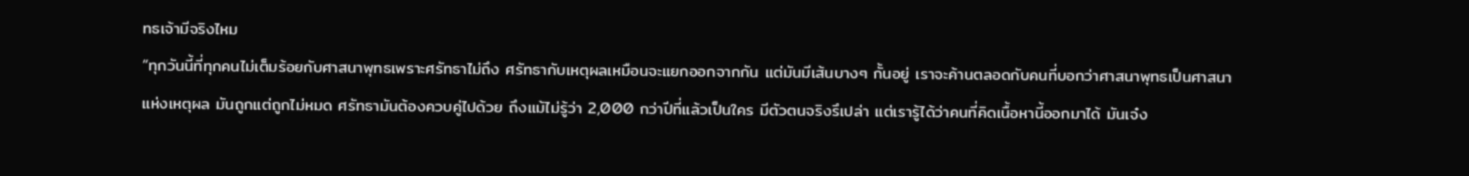ทธเจ้ามีจริงไหม
“ทุกวันนี้ที่ทุกคนไม่เต็มร้อยกับศาสนาพุทธเพราะศรัทธาไม่ถึง ศรัทธากับเหตุผลเหมือนจะแยกออกจากกัน แต่มันมีเส้นบางๆ กั้นอยู่ เราจะค้านตลอดกับคนที่บอกว่าศาสนาพุทธเป็นศาสนาแห่งเหตุผล มันถูกแต่ถูกไม่หมด ศรัทธามันต้องควบคู่ไปด้วย ถึงแม้ไม่รู้ว่า 2,000 กว่าปีที่แล้วเป็นใคร มีตัวตนจริงรึเปล่า แต่เรารู้ได้ว่าคนที่คิดเนื้อหานี้ออกมาได้ มันเจ๋ง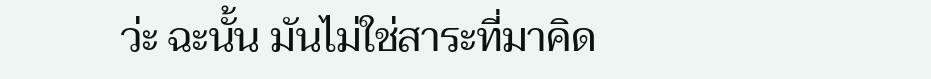ว่ะ ฉะนั้น มันไม่ใช่สาระที่มาคิด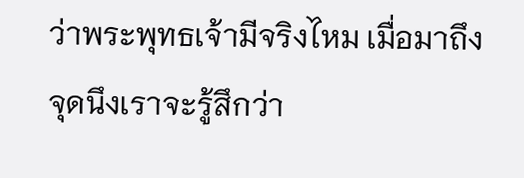ว่าพระพุทธเจ้ามีจริงไหม เมื่อมาถึงจุดนึงเราจะรู้สึกว่า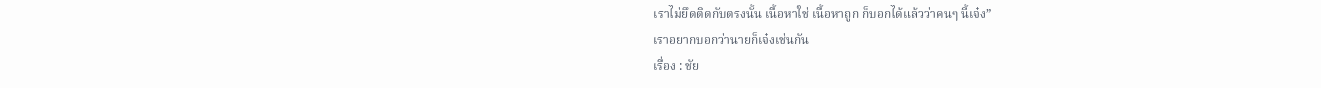เราไม่ยึดติดกับตรงนั้น เนื้อหาใช่ เนื้อหาถูก ก็บอกได้แล้วว่าคนๆ นี้เจ๋ง”
เราอยากบอกว่านายก็เจ๋งเช่นกัน
เรื่อง : ชัย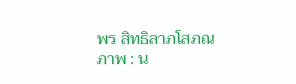พร สิทธิลาภโสภณ
ภาพ : น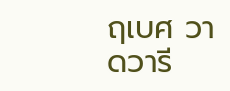ฤเบศ วาดวารี